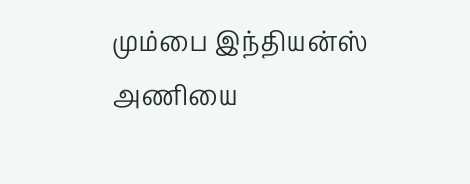மும்பை இந்தியன்ஸ் அணியை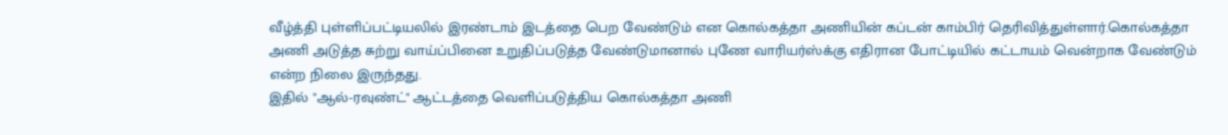வீழ்த்தி புள்ளிப்பட்டியலில் இரண்டாம் இடத்தை பெற வேண்டும் என கொல்கத்தா அணியின் கப்டன் காம்பிர் தெரிவித்துள்ளார்.கொல்கத்தா அணி அடுத்த சுற்று வாய்ப்பினை உறுதிப்படுத்த வேண்டுமானால் புணே வாரியர்ஸ்க்கு எதிரான போட்டியில் கட்டாயம் வென்றாக வேண்டும் என்ற நிலை இருந்தது.
இதில் "ஆல்-ரவுண்ட்" ஆட்டத்தை வெளிப்படுத்திய கொல்கத்தா அணி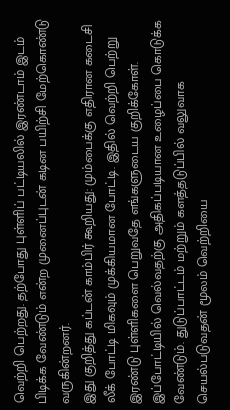வெற்றி பெற்றது. தற்போது புள்ளிப் பட்டியலில் இரண்டாம் இடம் பிடிக்க வேண்டும் என்ற முனைப்புடன் கடின பயிற்சி மேற்கொண்டு வருகின்றனர்.
இது குறித்து கப்டன் காம்பிர் கூறியது: மும்பைக்கு எதிரான கடைசி லீக் போட்டி மிகவும் முக்கியமான போட்டி. இதில் வெற்றி பெற்று இரண்டு புள்ளிகளை பெறுவதே எங்களுடைய குறிக்கோள்.
இப்போட்டியில் வெல்வதற்கு அதிகப்படியான உழைப்பை கொடுக்க வேண்டும். துடுப்பாட்டம் மற்றும் களத்தடுப்பில் வலுவாக செயல்படுவதன் மூலம் வெற்றியை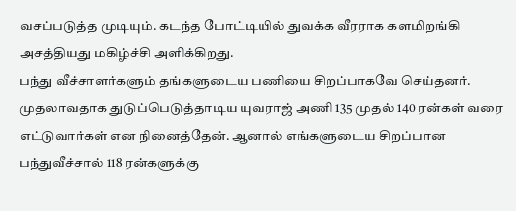வசப்படுத்த முடியும். கடந்த போட்டியில் துவக்க வீரராக களமிறங்கி அசத்தியது மகிழ்ச்சி அளிக்கிறது.
பந்து வீச்சாளர்களும் தங்களுடைய பணியை சிறப்பாகவே செய்தனர். முதலாவதாக துடுப்பெடுத்தாடிய யுவராஜ் அணி 135 முதல் 140 ரன்கள் வரை எட்டுவார்கள் என நினைத்தேன். ஆனால் எங்களுடைய சிறப்பான பந்துவீச்சால் 118 ரன்களுக்கு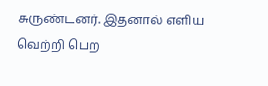சுருண்டனர். இதனால் எளிய வெற்றி பெற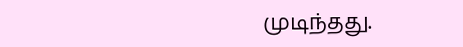முடிந்தது.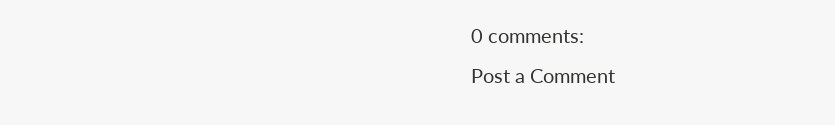0 comments:
Post a Comment